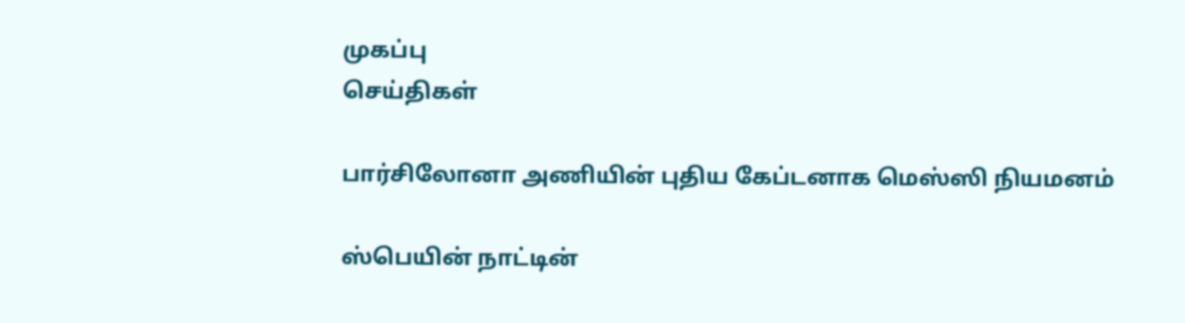முகப்பு
செய்திகள்

பார்சிலோனா அணியின் புதிய கேப்டனாக மெஸ்ஸி நியமனம்

ஸ்பெயின் நாட்டின்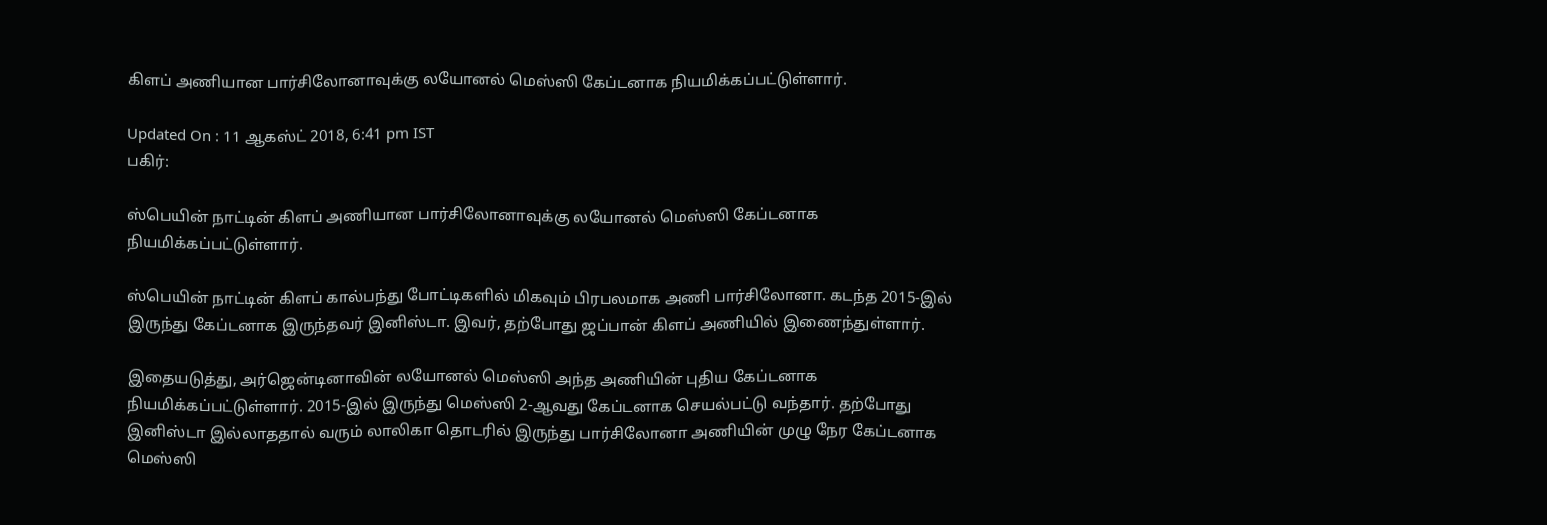கிளப் அணியான பார்சிலோனாவுக்கு லயோனல் மெஸ்ஸி கேப்டனாக நியமிக்கப்பட்டுள்ளார்.

Updated On : 11 ஆகஸ்ட் 2018, 6:41 pm IST
பகிர்:

ஸ்பெயின் நாட்டின் கிளப் அணியான பார்சிலோனாவுக்கு லயோனல் மெஸ்ஸி கேப்டனாக நியமிக்கப்பட்டுள்ளார்.

ஸ்பெயின் நாட்டின் கிளப் கால்பந்து போட்டிகளில் மிகவும் பிரபலமாக அணி பார்சிலோனா. கடந்த 2015-இல் இருந்து கேப்டனாக இருந்தவர் இனிஸ்டா. இவர், தற்போது ஜப்பான் கிளப் அணியில் இணைந்துள்ளார்.

இதையடுத்து, அர்ஜென்டினாவின் லயோனல் மெஸ்ஸி அந்த அணியின் புதிய கேப்டனாக நியமிக்கப்பட்டுள்ளார். 2015-இல் இருந்து மெஸ்ஸி 2-ஆவது கேப்டனாக செயல்பட்டு வந்தார். தற்போது இனிஸ்டா இல்லாததால் வரும் லாலிகா தொடரில் இருந்து பார்சிலோனா அணியின் முழு நேர கேப்டனாக மெஸ்ஸி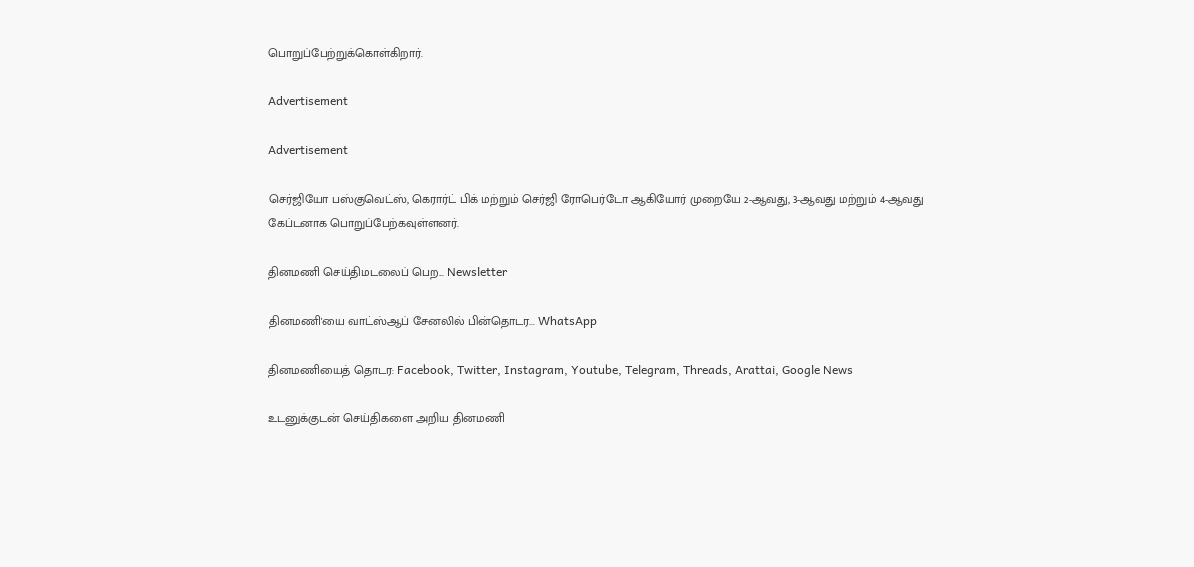பொறுப்பேற்றுக்கொள்கிறார்.

Advertisement

Advertisement

செர்ஜியோ பஸ்குவெட்ஸ், கெரார்ட் பிக் மற்றும் செர்ஜி ரோபெர்டோ ஆகியோர் முறையே 2-ஆவது, 3-ஆவது மற்றும் 4-ஆவது கேப்டனாக பொறுப்பேற்கவுள்ளனர்.

தினமணி செய்திமடலைப் பெற... Newsletter

தினமணி'யை வாட்ஸ்ஆப் சேனலில் பின்தொடர... WhatsApp

தினமணியைத் தொடர: Facebook, Twitter, Instagram, Youtube, Telegram, Threads, Arattai, Google News

உடனுக்குடன் செய்திகளை அறிய தினமணி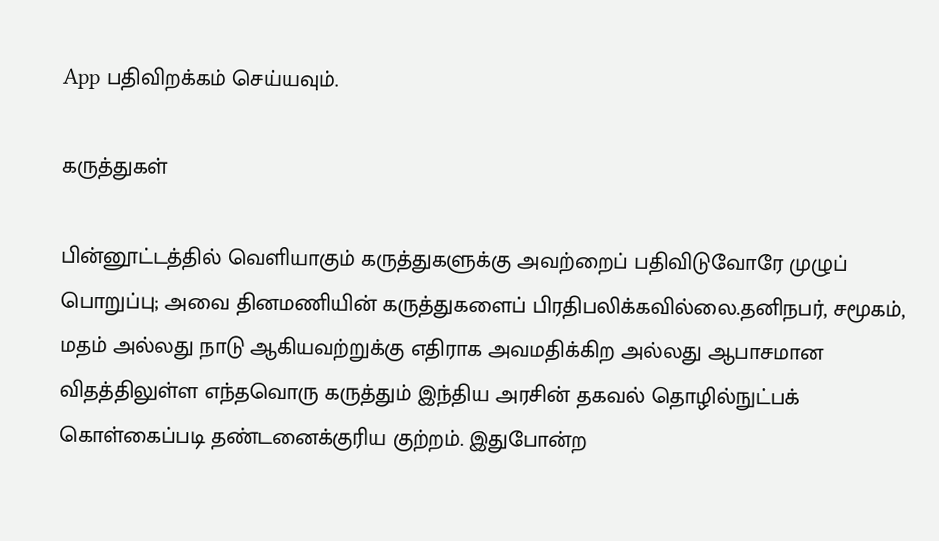App பதிவிறக்கம் செய்யவும்.

கருத்துகள்

பின்னூட்டத்தில் வெளியாகும் கருத்துகளுக்கு அவற்றைப் பதிவிடுவோரே முழுப் பொறுப்பு; அவை தினமணியின் கருத்துகளைப் பிரதிபலிக்கவில்லை.தனிநபர், சமூகம், மதம் அல்லது நாடு ஆகியவற்றுக்கு எதிராக அவமதிக்கிற அல்லது ஆபாசமான விதத்திலுள்ள எந்தவொரு கருத்தும் இந்திய அரசின் தகவல் தொழில்நுட்பக் கொள்கைப்படி தண்டனைக்குரிய குற்றம். இதுபோன்ற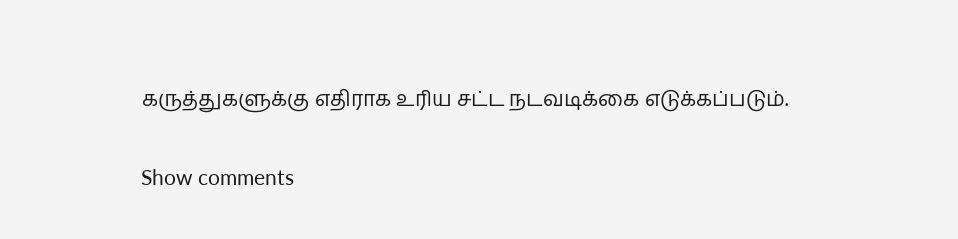கருத்துகளுக்கு எதிராக உரிய சட்ட நடவடிக்கை எடுக்கப்படும்.

Show comments